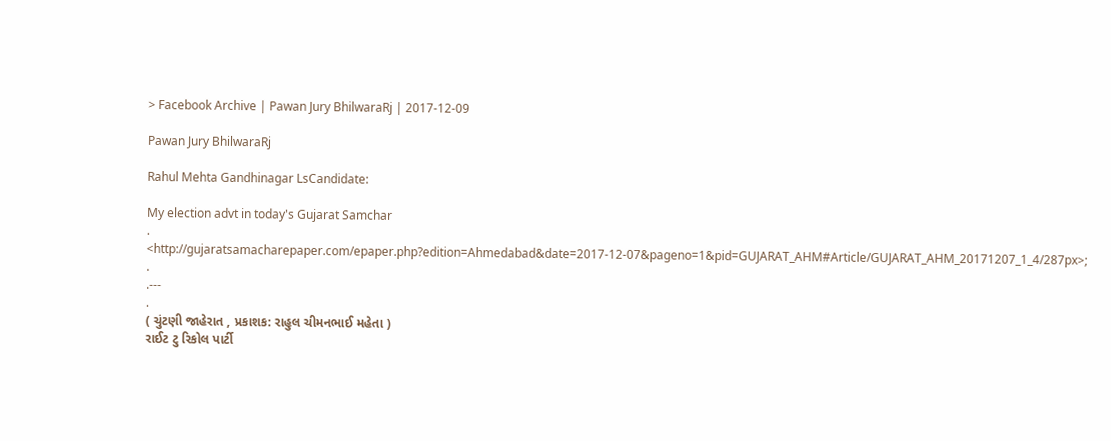> Facebook Archive | Pawan Jury BhilwaraRj | 2017-12-09

Pawan Jury BhilwaraRj

Rahul Mehta Gandhinagar LsCandidate:

My election advt in today's Gujarat Samchar
.
<http://gujaratsamacharepaper.com/epaper.php?edition=Ahmedabad&date=2017-12-07&pageno=1&pid=GUJARAT_AHM#Article/GUJARAT_AHM_20171207_1_4/287px>;
.
.---
.
( ચુંટણી જાહેરાત , પ્રકાશક: રાહુલ ચીમનભાઈ મહેતા )
રાઈટ ટુ રિકોલ પાર્ટી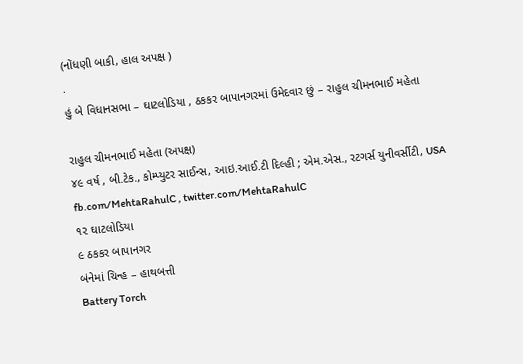(નોંધણી બાકી, હાલ અપક્ષ )
.
હું બે વિધાનસભા – ઘાટલોડિયા , ઠકકર બાપાનગરમાં ઉમેદવાર છું – રાહુલ ચીમનભાઈ મહેતા

રાહુલ ચીમનભાઈ મહેતા (અપક્ષ)
૪૯ વર્ષ , બી.ટેક., કોમ્પ્યુટર સાઈન્સ, આઇ.આઈ.ટી દિલ્હી ; એમ.એસ., રટગર્સ યુનીવર્સીટી, USA
fb.com/MehtaRahulC , twitter.com/MehtaRahulC
૧૨ ઘાટલોડિયા
૯ ઠકકર બાપાનગર
બંનેમાં ચિન્હ – હાથબત્તી
Battery Torch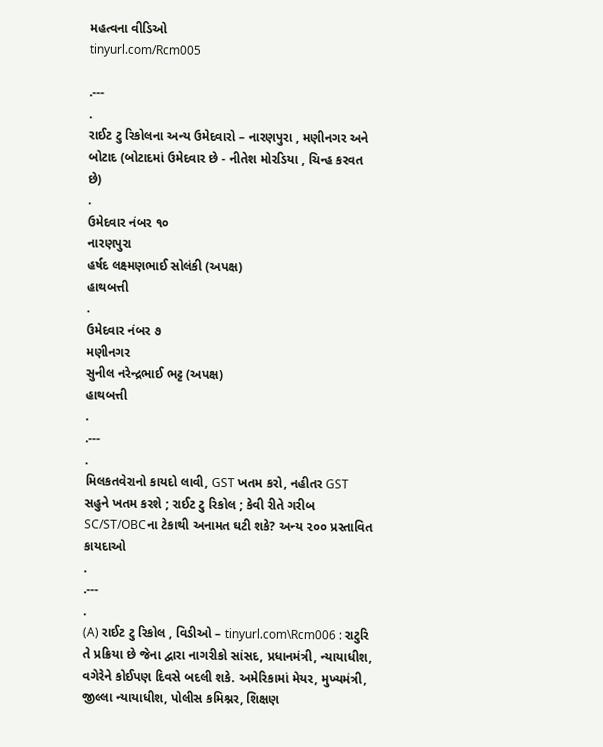મહત્વના વીડિઓ
tinyurl.com/Rcm005

.---
.
રાઈટ ટુ રિકોલના અન્ય ઉમેદવારો – નારણપુરા , મણીનગર અને બોટાદ (બોટાદમાં ઉમેદવાર છે - નીતેશ મોરડિયા , ચિન્હ કરવત છે)
.
ઉમેદવાર નંબર ૧૦
નારણપુરા
હર્ષદ લક્ષ્મણભાઈ સોલંકી (અપક્ષ)
હાથબત્તી
.
ઉમેદવાર નંબર ૭
મણીનગર
સુનીલ નરેન્દ્રભાઈ ભટ્ટ (અપક્ષ)
હાથબત્તી
.
.---
.
મિલકતવેરાનો કાયદો લાવી, GST ખતમ કરો, નહીતર GST સહુને ખતમ કરશે ; રાઈટ ટુ રિકોલ ; કેવી રીતે ગરીબ SC/ST/OBCના ટેકાથી અનામત ઘટી શકે? અન્ય ૨૦૦ પ્રસ્તાવિત કાયદાઓ
.
.---
.
(A) રાઈટ ટુ રિકોલ , વિડીઓ – tinyurl.com\Rcm006 : રાટુરિ તે પ્રક્રિયા છે જેના દ્વારા નાગરીકો સાંસદ, પ્રધાનમંત્રી, ન્યાયાધીશ, વગેરેને કોઈપણ દિવસે બદલી શકે. અમેરિકામાં મેયર, મુખ્યમંત્રી, જીલ્લા ન્યાયાધીશ, પોલીસ કમિશ્નર, શિક્ષણ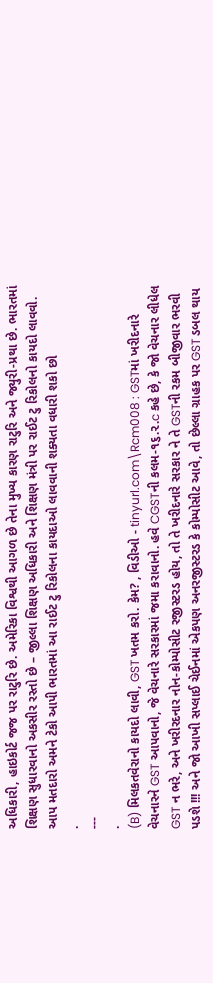અધિકારી, હાઇકોર્ટ જજ પર રાટુરિ છે. અમેરિકા વિશ્વથી આગળ છે તેના મુખ્ય કારણ રાટુરિ અને જ્યુરી-પ્રથા છે. ભારતમાં શિક્ષણ સુધારવાનો અકસીર રસ્તો છે – જીલ્લા શિક્ષણ અધિકારી અને શિક્ષણ મંત્રી પર રાઈટ ટુ રિકોલનો કાયદો લાવવો. આપ મતદારો અમને ટેકો આપી ભારતમાં આ રાઈટ ટુ રિકોલના કાયદાઓ લાવવાની શક્યતા વધારી શકો છો
.
---
.
(B) મિલકતવેરાનો કાયદો લાવી, GST ખતમ કરો. કેમ? , વિડીઓ - tinyurl.com\Rcm008 : GSTમાં ખરીદનારે વેચનારને GST આપવાનો, જે વેચનારે સરકારમાં જમા કરાવાનો. હવે CGSTની કલમ-૧૬.૨.c કહે છે, કે જો વેચનાર લીધેલ GST ન ભરે, અને ખરીરદનાર નોન-કોમ્પોસીટ રજીસ્ટરડ હોય, તો તે ખરીદનારે સરકાર ને તે GSTની રકમ બીજીવાર ભરવી પડશે !!! અને જો આખી સપ્લાઈ ચેઈનમાં એકપણ અનરજીસ્ટરડ કે કોમ્પોસીટ આવે, તો છેલ્લા ગ્રાહક પર GST ડબલ થાય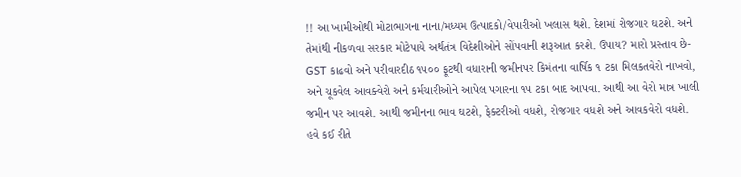!! આ ખામીઓથી મોટાભાગના નાના/મધ્યમ ઉત્પાદકો/વેપારીઓ ખલાસ થશે. દેશમાં રોજગાર ઘટશે. અને તેમાંથી નીકળવા સરકાર મોટેપાયે અર્થતંત્ર વિદેશીઓને સોંપવાની શરૂઆત કરશે. ઉપાય? મારો પ્રસ્તાવ છે- GST કાઢવો અને પરીવારદીઠ ૧૫૦૦ ફૂટથી વધારાની જમીનપર કિમંતના વાર્ષિક ૧ ટકા મિલકતવેરો નાખવો, અને ચૂકવેલ આવક્વેરો અને કર્મચારીઓને આપેલ પગારના ૧૫ ટકા બાદ આપવા. આથી આ વેરો માત્ર ખાલી જમીન પર આવશે. આથી જમીનના ભાવ ઘટશે, ફેક્ટરીઓ વધશે, રોજગાર વધશે અને આવકવેરો વધશે. હવે કઈ રીતે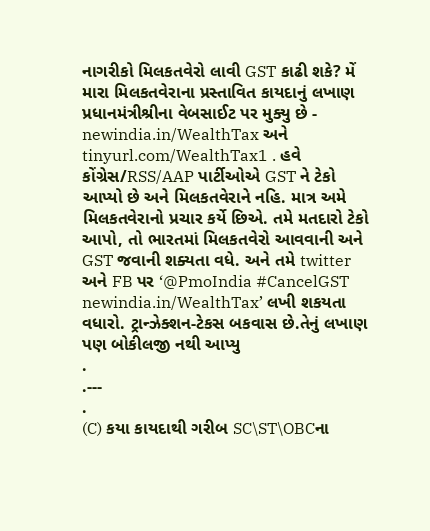નાગરીકો મિલકતવેરો લાવી GST કાઢી શકે? મેં મારા મિલકતવેરાના પ્રસ્તાવિત કાયદાનું લખાણ પ્રધાનમંત્રીશ્રીના વેબસાઈટ પર મુક્યુ છે - newindia.in/WealthTax અને tinyurl.com/WealthTax1 . હવે કોંગ્રેસ/RSS/AAP પાર્ટીઓએ GST ને ટેકો આપ્યો છે અને મિલકતવેરાને નહિ. માત્ર અમે મિલકતવેરાનો પ્રચાર કર્યે છિએ. તમે મતદારો ટેકો આપો, તો ભારતમાં મિલકતવેરો આવવાની અને GST જવાની શક્યતા વધે. અને તમે twitter અને FB પર ‘@PmoIndia #CancelGST newindia.in/WealthTax’ લખી શકયતા વધારો. ટ્રાન્ઝેક્શન-ટેકસ બકવાસ છે.તેનું લખાણ પણ બોકીલજી નથી આપ્યુ
.
.---
.
(C) કયા કાયદાથી ગરીબ SC\ST\OBCના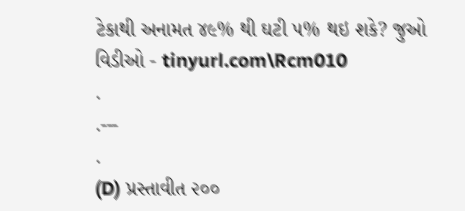ટેકાથી અનામત ૪૯% થી ઘટી ૫% થઇ શકે? જુઓ વિડીઓ - tinyurl.com\Rcm010
.
.---
.
(D) પ્રસ્તાવીત ૨૦૦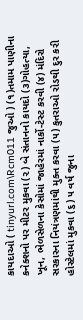કાયદાઓ ( tinyurl.com\Rcm011 જુઓ ) (૧)તમામ પાણીના કનેક્શનો પર મીટર મુકવા (૨) બે સંતાનનો કાયદો (૩)ગોહત્યા, ખૂન, ભેળસેળના કેસોમાં જાહેરમાં નાર્કો-ટેસ્ટ કરવી (૪) મંદિરો સરકારના નિયંત્રણમાંથી મુક્ત કરવા (૫) કુતરાઓ રોડથી દુર કરી હોસ્ટેલમાં મુકવા (૬) ૫ વર્ષ જુના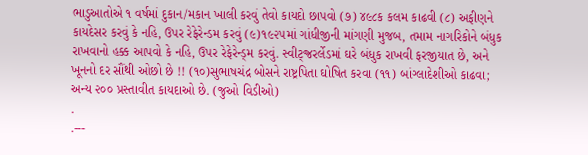ભાડુઆતોએ ૧ વર્ષમાં દુકાન/મકાન ખાલી કરવું તેવો કાયદો છાપવો (૭) ૪૯૮ક કલમ કાઢવી (૮) અફીણને કાયદેસર કરવું કે નહિ, ઉપર રેફેરેન્ડમ કરવું (૯)૧૯૨૫માં ગાંધીજીની માંગણી મુજબ, તમામ નાગરિકોને બંધુક રાખવાનો હક્ક આપવો કે નહિ, ઉપર રેફેરેન્ડ્મ કરવું. સ્વીટ્જ્રરર્લેડમાં ઘરે બંધુક રાખવી ફરજીયાત છે, અને ખૂનનો દર સૌંથી ઓછો છે !! (૧૦)સુભાષચંદ્ર બોસને રાષ્ટ્રપિતા ઘોષિત કરવા (૧૧) બાંગ્લાદેશીઓ કાઢવા; અન્ય ૨૦૦ પ્રસ્તાવીત કાયદાઓ છે. (જુઓ વિડીઓ)
.
.---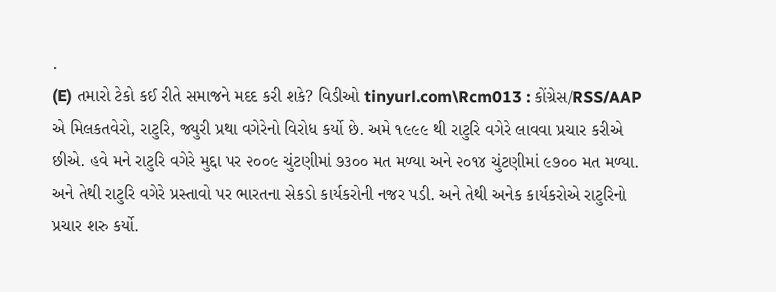.
(E) તમારો ટેકો કઈ રીતે સમાજને મદદ કરી શકે? વિડીઓ tinyurl.com\Rcm013 : કોંગ્રેસ/RSS/AAP એ મિલકતવેરો, રાટુરિ, જ્યુરી પ્રથા વગેરેનો વિરોધ કર્યો છે. અમે ૧૯૯૯ થી રાટુરિ વગેરે લાવવા પ્રચાર કરીએ છીએ. હવે મને રાટુરિ વગેરે મુદ્દા પર ૨૦૦૯ ચુંટણીમાં ૭૩૦૦ મત મળ્યા અને ૨૦૧૪ ચુંટણીમાં ૯૭૦૦ મત મળ્યા. અને તેથી રાટુરિ વગેરે પ્રસ્તાવો પર ભારતના સેકડો કાર્યકરોની નજર પડી. અને તેથી અનેક કાર્યકરોએ રાટુરિનો પ્રચાર શરુ કર્યો.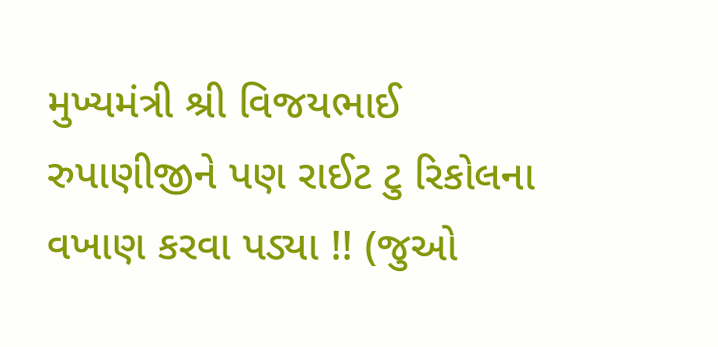મુખ્યમંત્રી શ્રી વિજયભાઈ રુપાણીજીને પણ રાઈટ ટુ રિકોલના વખાણ કરવા પડ્યા !! (જુઓ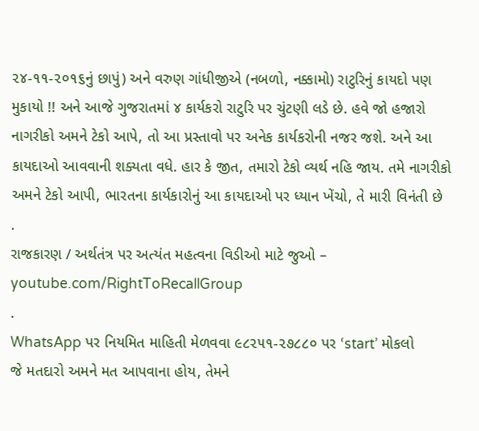૨૪-૧૧-૨૦૧૬નું છાપું) અને વરુણ ગાંધીજીએ (નબળો, નક્કામો) રાટુરિનું કાયદો પણ મુકાયો !! અને આજે ગુજરાતમાં ૪ કાર્યકરો રાટુરિ પર ચુંટણી લડે છે. હવે જો હજારો નાગરીકો અમને ટેકો આપે, તો આ પ્રસ્તાવો પર અનેક કાર્યકરોની નજર જશે. અને આ કાયદાઓ આવવાની શક્યતા વધે. હાર કે જીત, તમારો ટેકો વ્યર્થ નહિ જાય. તમે નાગરીકો અમને ટેકો આપી, ભારતના કાર્યકારોનું આ કાયદાઓ પર ધ્યાન ખેંચો, તે મારી વિનંતી છે
.
રાજકારણ / અર્થતંત્ર પર અત્યંત મહત્વના વિડીઓ માટે જુઓ – youtube.com/RightToRecallGroup
.
WhatsApp પર નિયમિત માહિતી મેળવવા ૯૮૨૫૧-૨૭૮૮૦ પર ‘start’ મોકલો
જે મતદારો અમને મત આપવાના હોય, તેમને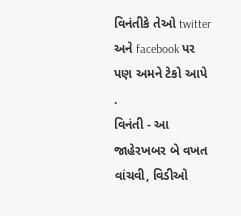વિનંતીકે તેઓ twitter અને facebook પર પણ અમને ટેકો આપે
.
વિનંતી - આ જાહેરખબર બે વખત વાંચવી, વિડીઓ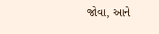જોવા, આને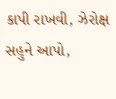કાપી રાખવી, ઝેરોક્ષ સહુને આપો,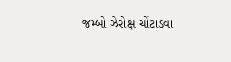જમ્બો ઝેરોક્ષ ચોંટાડવા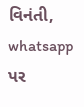વિનંતી, whatsapp પર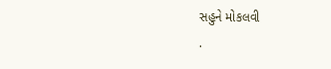સહુને મોકલવી
.